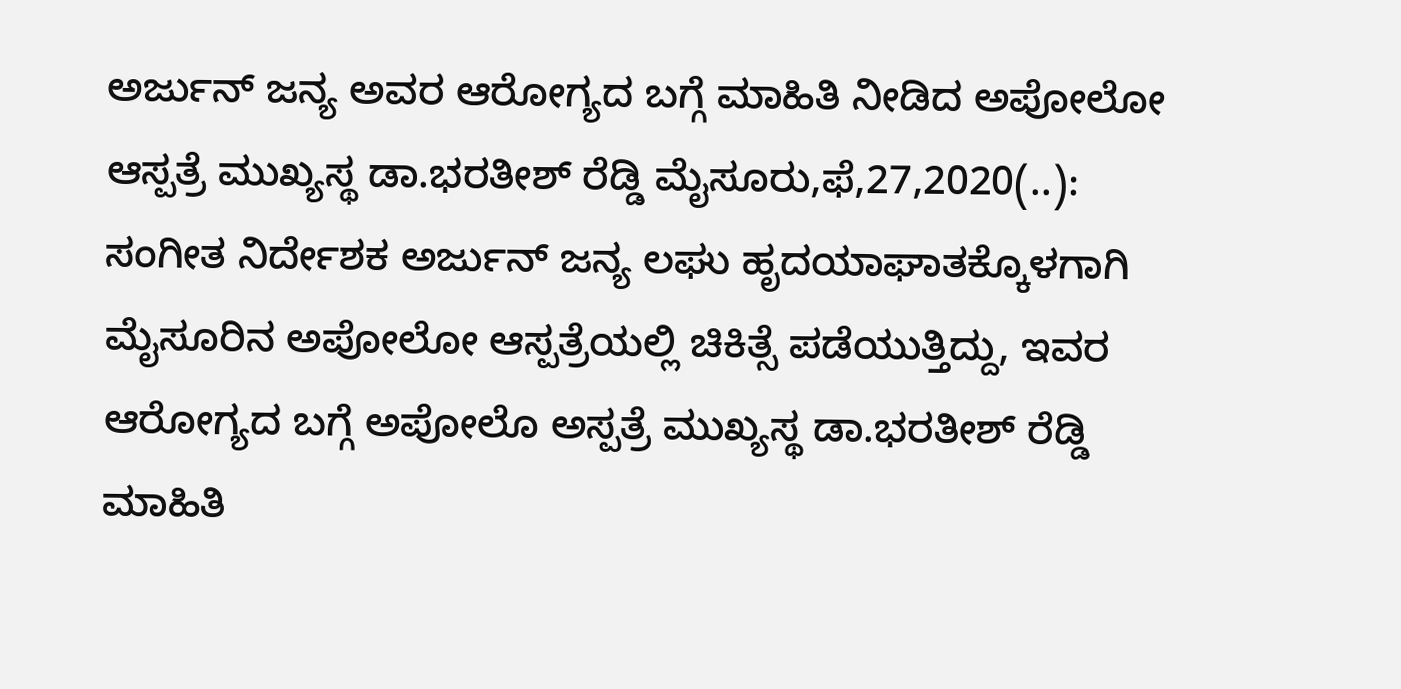ಅರ್ಜುನ್ ಜನ್ಯ ಅವರ ಆರೋಗ್ಯದ ಬಗ್ಗೆ ಮಾಹಿತಿ ನೀಡಿದ ಅಪೋಲೋ ಆಸ್ಪತ್ರೆ ಮುಖ್ಯಸ್ಥ ಡಾ.ಭರತೀಶ್ ರೆಡ್ಡಿ ಮೈಸೂರು,ಫೆ,27,2020(..): ಸಂಗೀತ ನಿರ್ದೇಶಕ ಅರ್ಜುನ್ ಜನ್ಯ ಲಘು ಹೃದಯಾಘಾತಕ್ಕೊಳಗಾಗಿ ಮೈಸೂರಿನ ಅಪೋಲೋ ಆಸ್ಪತ್ರೆಯಲ್ಲಿ ಚಿಕಿತ್ಸೆ ಪಡೆಯುತ್ತಿದ್ದು, ಇವರ ಆರೋಗ್ಯದ ಬಗ್ಗೆ ಅಪೋಲೊ ಅಸ್ಪತ್ರೆ ಮುಖ್ಯಸ್ಥ ಡಾ.ಭರತೀಶ್ ರೆಡ್ಡಿ ಮಾಹಿತಿ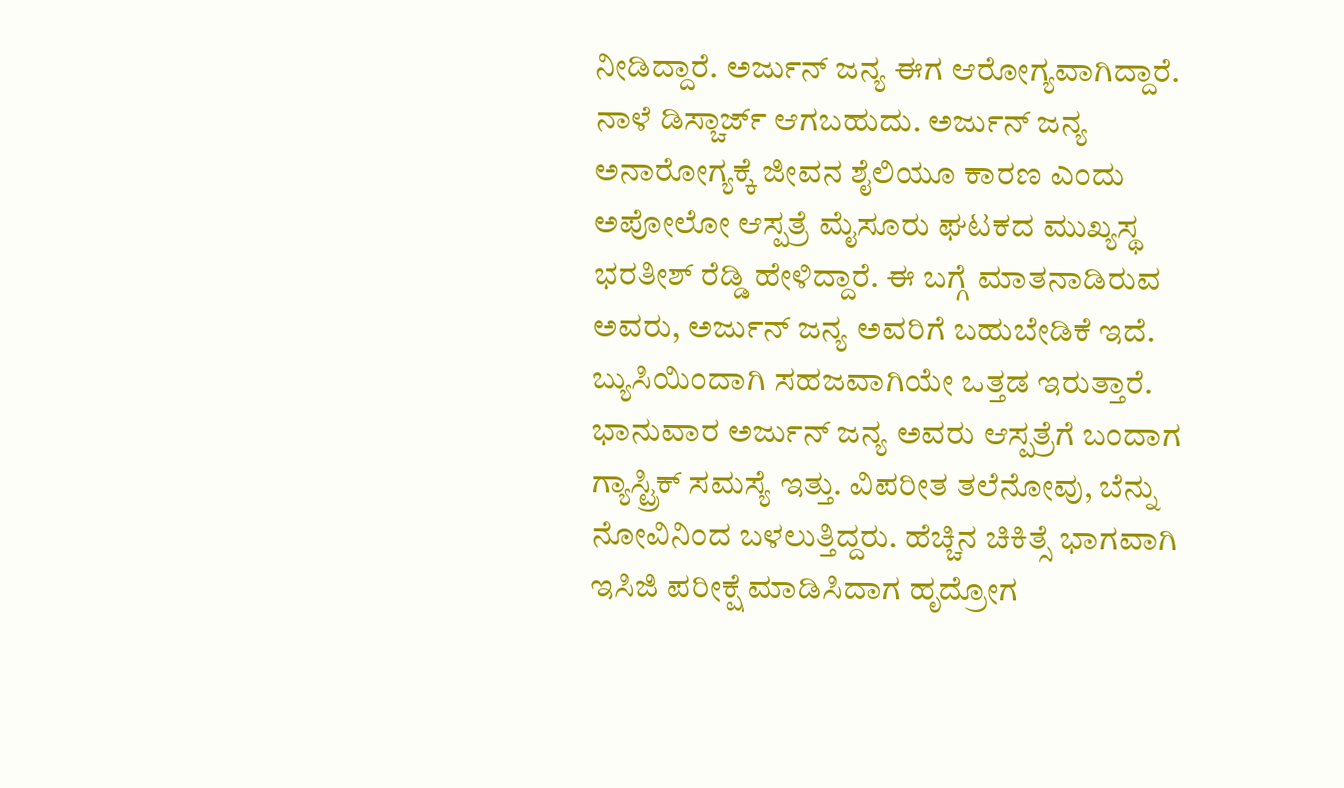ನೀಡಿದ್ದಾರೆ. ಅರ್ಜುನ್ ಜನ್ಯ ಈಗ ಆರೋಗ್ಯವಾಗಿದ್ದಾರೆ. ನಾಳೆ ಡಿಸ್ಚಾರ್ಜ್ ಆಗಬಹುದು. ಅರ್ಜುನ್ ಜನ್ಯ ಅನಾರೋಗ್ಯಕ್ಕೆ ಜೀವನ ಶೈಲಿಯೂ ಕಾರಣ ಎಂದು ಅಪೋಲೋ ಆಸ್ಪತ್ರೆ ಮೈಸೂರು ಘಟಕದ ಮುಖ್ಯಸ್ಥ ಭರತೀಶ್ ರೆಡ್ಡಿ ಹೇಳಿದ್ದಾರೆ. ಈ ಬಗ್ಗೆ ಮಾತನಾಡಿರುವ ಅವರು, ಅರ್ಜುನ್ ಜನ್ಯ ಅವರಿಗೆ ಬಹುಬೇಡಿಕೆ ಇದೆ. ಬ್ಯುಸಿಯಿಂದಾಗಿ ಸಹಜವಾಗಿಯೇ ಒತ್ತಡ ಇರುತ್ತಾರೆ. ಭಾನುವಾರ ಅರ್ಜುನ್ ಜನ್ಯ ಅವರು ಆಸ್ಪತ್ರೆಗೆ ಬಂದಾಗ ಗ್ಯಾಸ್ಟ್ರಿಕ್ ಸಮಸ್ಯೆ ಇತ್ತು. ವಿಪರೀತ ತಲೆನೋವು, ಬೆನ್ನು ನೋವಿನಿಂದ ಬಳಲುತ್ತಿದ್ದರು‌. ಹೆಚ್ಚಿನ ಚಿಕಿತ್ಸೆ ಭಾಗವಾಗಿ ಇಸಿಜಿ ಪರೀಕ್ಷೆ ಮಾಡಿಸಿದಾಗ ಹೃದ್ರೋಗ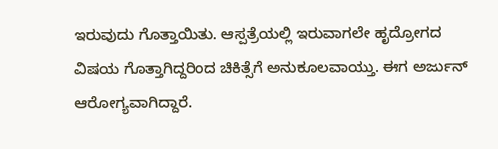ಇರುವುದು ಗೊತ್ತಾಯಿತು. ಆಸ್ಪತ್ರೆಯಲ್ಲಿ ಇರುವಾಗಲೇ ಹೃದ್ರೋಗದ ವಿಷಯ ಗೊತ್ತಾಗಿದ್ದರಿಂದ ಚಿಕಿತ್ಸೆಗೆ ಅನುಕೂಲವಾಯ್ತು. ಈಗ ಅರ್ಜುನ್ ಆರೋಗ್ಯವಾಗಿದ್ದಾರೆ.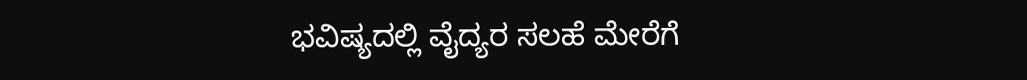ಭವಿಷ್ಯದಲ್ಲಿ ವೈದ್ಯರ ಸಲಹೆ ಮೇರೆಗೆ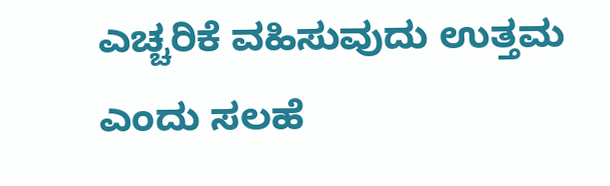ಎಚ್ಚರಿಕೆ ವಹಿಸುವುದು ಉತ್ತಮ ಎಂದು ಸಲಹೆ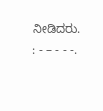ನೀಡಿದರು. : - – - - -.